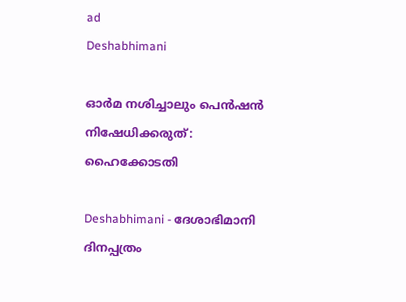ad
Deshabhimani

ഓർമ നശിച്ചാലും പെന്‍ഷൻ നിഷേധിക്കരുത്‌: ഹൈക്കോടതി

Deshabhimani - ദേശാഭിമാനി ദിനപ്പത്രം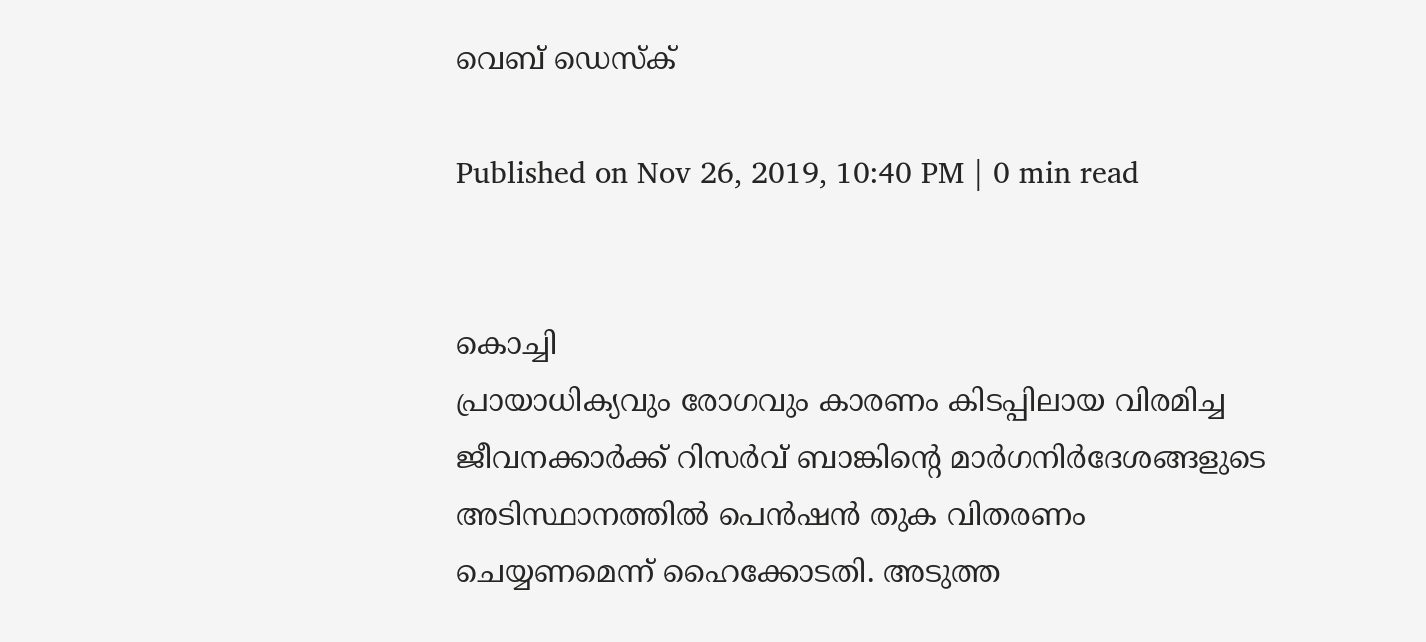വെബ് ഡെസ്ക്

Published on Nov 26, 2019, 10:40 PM | 0 min read


കൊച്ചി
പ്രായാധിക്യവും രോഗവും കാരണം കിടപ്പിലായ വിരമിച്ച ജീവനക്കാർക്ക് റിസർവ് ബാങ്കിന്റെ മാർഗനിർദേശങ്ങളുടെ അടിസ്ഥാനത്തിൽ പെൻഷൻ തുക വിതരണം ചെയ്യണമെന്ന് ഹൈക്കോടതി. അടുത്ത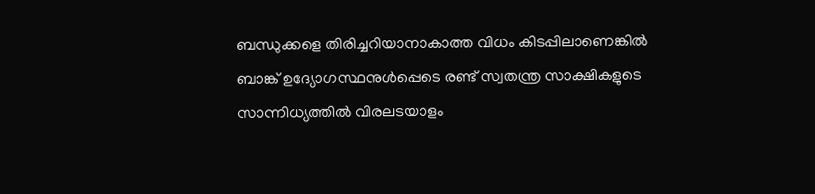ബന്ധുക്കളെ തിരിച്ചറിയാനാകാത്ത വിധം കിടപ്പിലാണെങ്കിൽ ബാങ്ക് ഉദ്യോഗസ്ഥനുൾപ്പെടെ രണ്ട് സ്വതന്ത്ര സാക്ഷികളുടെ സാന്നിധ്യത്തിൽ വിരലടയാളം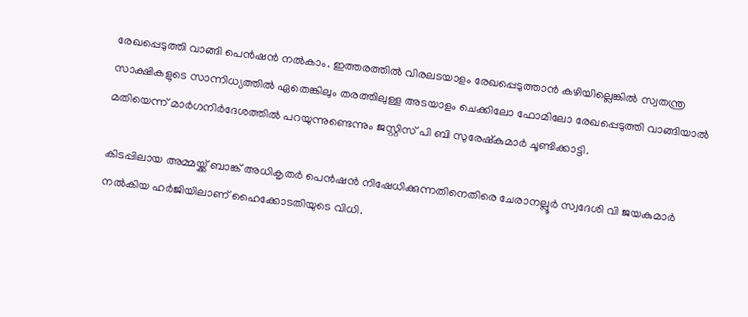രേഖപ്പെടുത്തി വാങ്ങി പെൻഷൻ നൽകാം. ഇത്തരത്തിൽ വിരലടയാളം രേഖപ്പെടുത്താൻ കഴിയില്ലെങ്കിൽ സ്വതന്ത്ര സാക്ഷികളുടെ സാന്നിധ്യത്തിൽ ഏതെങ്കിലും തരത്തിലുള്ള അടയാളം ചെക്കിലോ ഫോമിലോ രേഖപ്പെടുത്തി വാങ്ങിയാൽ മതിയെന്ന്‌ മാർഗനിർദേശത്തിൽ പറയുന്നുണ്ടെന്നും ജസ്റ്റിസ് പി ബി സുരേഷ്‌കുമാർ ചൂണ്ടിക്കാട്ടി.

കിടപ്പിലായ അമ്മയ്ക്ക് ബാങ്ക് അധികൃതർ പെൻഷൻ നിഷേധിക്കുന്നതിനെതിരെ ചേരാനല്ലൂർ സ്വദേശി വി ജയകുമാർ നൽകിയ ഹർജിയിലാണ് ഹൈക്കോടതിയുടെ വിധി.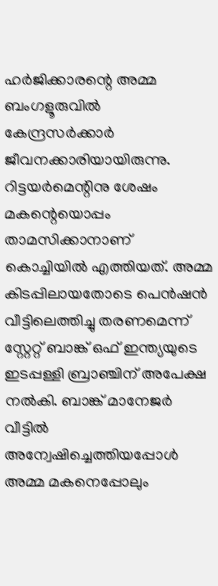ഹർജിക്കാരന്റെ അമ്മ ബംഗളൂരുവിൽ കേന്ദ്രസർക്കാർ ജീവനക്കാരിയായിരുന്നു. റിട്ടയർമെന്റിനു ശേഷം മകന്റെയൊപ്പം താമസിക്കാനാണ് കൊച്ചിയിൽ എത്തിയത്. അമ്മ കിടപ്പിലായതോടെ പെൻഷൻ വീട്ടിലെത്തിച്ചു തരണമെന്ന് സ്റ്റേറ്റ് ബാങ്ക് ഒഫ് ഇന്ത്യയുടെ ഇടപ്പള്ളി ബ്രാഞ്ചിന് അപേക്ഷ നൽകി. ബാങ്ക് മാനേജർ വീട്ടിൽ അന്വേഷിച്ചെത്തിയപ്പോൾ അമ്മ മകനെപ്പോലും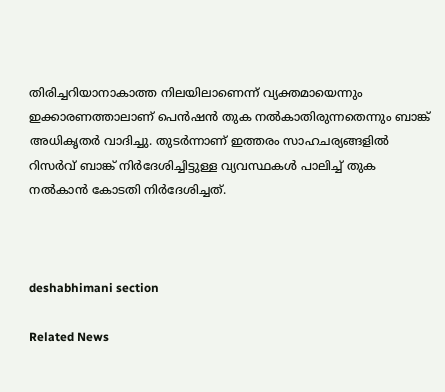തിരിച്ചറിയാനാകാത്ത നിലയിലാണെന്ന് വ്യക്തമായെന്നും ഇക്കാരണത്താലാണ് പെൻഷൻ തുക നൽകാതിരുന്നതെന്നും ബാങ്ക് അധികൃതർ വാദിച്ചു. തുടർന്നാണ് ഇത്തരം സാഹചര്യങ്ങളിൽ റിസർവ് ബാങ്ക് നിർദേശിച്ചിട്ടുള്ള വ്യവസ്ഥകൾ പാലിച്ച് തുക നൽകാൻ കോടതി നിർദേശിച്ചത്.



deshabhimani section

Related News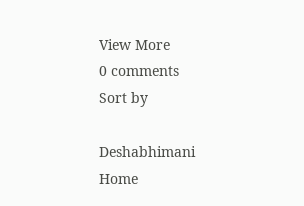View More
0 comments
Sort by

Deshabhimani
Home